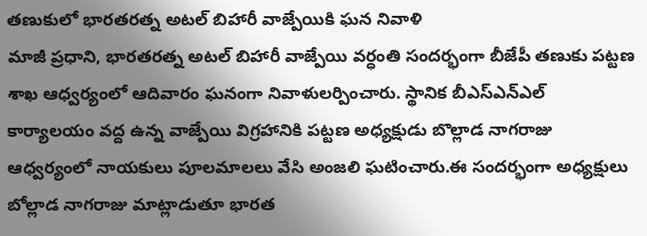తణుకులో భారతరత్న అటల్ బిహారీ వాజ్పేయికి ఘన నివాళి
మాజీ ప్రధాని, భారతరత్న అటల్ బిహారీ వాజ్పేయి వర్ధంతి సందర్భంగా బీజేపీ తణుకు పట్టణ శాఖ ఆధ్వర్యంలో ఆదివారం ఘనంగా నివాళులర్పించారు. స్థానిక బీఎస్ఎన్ఎల్ కార్యాలయం వద్ద ఉన్న వాజ్పేయి విగ్రహానికి పట్టణ అధ్యక్షుడు బొల్లాడ నాగరాజు ఆధ్వర్యంలో నాయకులు పూలమాలలు వేసి అంజలి ఘటించారు.ఈ సందర్భంగా అధ్యక్షులు బోల్లాడ నాగరాజు మాట్లాడుతూ భారత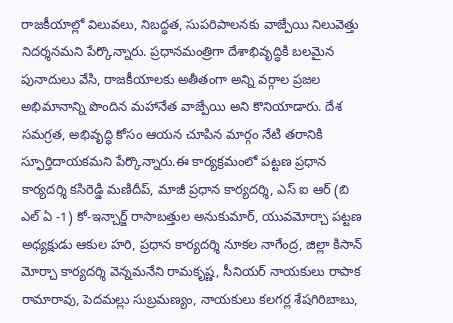రాజకీయాల్లో విలువలు, నిబద్ధత, సుపరిపాలనకు వాజ్పేయి నిలువెత్తు నిదర్శనమని పేర్కొన్నారు. ప్రధానమంత్రిగా దేశాభివృద్ధికి బలమైన పునాదులు వేసి, రాజకీయాలకు అతీతంగా అన్ని వర్గాల ప్రజల అభిమానాన్ని పొందిన మహానేత వాజ్పేయి అని కొనియాడారు. దేశ సమగ్రత, అభివృద్ధి కోసం ఆయన చూపిన మార్గం నేటి తరానికి స్ఫూర్తిదాయకమని పేర్కొన్నారు.ఈ కార్యక్రమంలో పట్టణ ప్రధాన కార్యదర్శి కసిరెడ్డి మణిదీప్, మాజీ ప్రధాన కార్యదర్శి, ఎస్ ఐ ఆర్ (బి ఎల్ ఏ -1) కో-ఇన్చార్జ్ రాసాబత్తుల అనుకుమార్, యువమోర్చా పట్టణ అధ్యక్షుడు ఆకుల హరి, ప్రధాన కార్యదర్శి నూకల నాగేంద్ర, జిల్లా కిసాన్ మోర్చా కార్యదర్శి వెన్నమనేని రామకృష్ణ, సీనియర్ నాయకులు రాపాక రామారావు, పెదమల్లు సుబ్రమణ్యం, నాయకులు కలగర్ల శేషగిరిబాబు,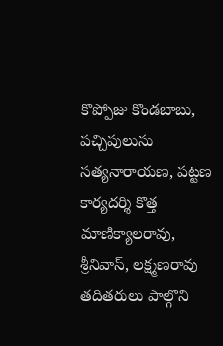కొప్పోజు కొండబాబు, పచ్చిపులుసు సత్యనారాయణ, పట్టణ కార్యదర్శి కొత్త మాణిక్యాలరావు, శ్రీనివాస్, లక్ష్మణరావు తదితరులు పాల్గొని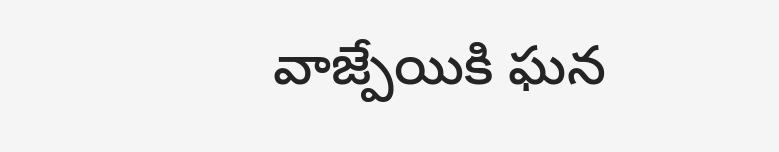వాజ్పేయికి ఘన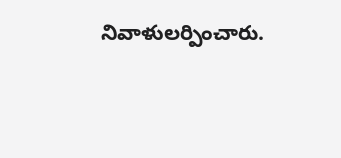నివాళులర్పించారు.